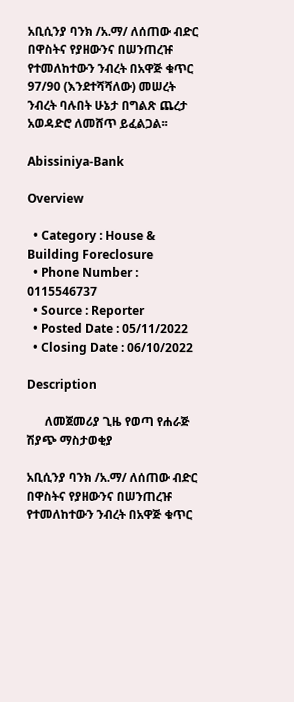አቢሲንያ ባንክ /አ.ማ/ ለሰጠው ብድር በዋስትና የያዘውንና በሠንጠረዡ የተመለከተውን ንብረት በአዋጅ ቁጥር 97/90 (እንደተሻሻለው) መሠረት ንብረት ባሉበት ሁኔታ በግልጽ ጨረታ አወዳድሮ ለመሸጥ ይፈልጋል፡፡

Abissiniya-Bank

Overview

  • Category : House & Building Foreclosure
  • Phone Number : 0115546737
  • Source : Reporter
  • Posted Date : 05/11/2022
  • Closing Date : 06/10/2022

Description

      ለመጀመሪያ ጊዜ የወጣ የሐራጅ ሽያጭ ማስታወቂያ

አቢሲንያ ባንክ /አ.ማ/ ለሰጠው ብድር በዋስትና የያዘውንና በሠንጠረዡ የተመለከተውን ንብረት በአዋጅ ቁጥር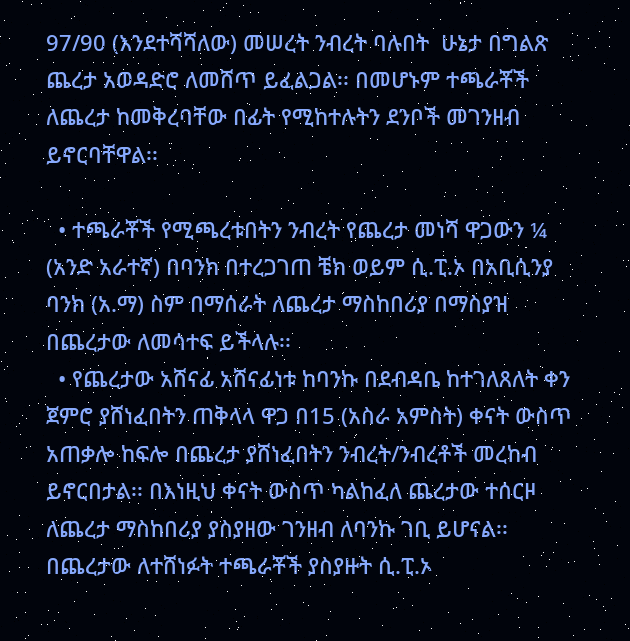97/90 (እንደተሻሻለው) መሠረት ንብረት ባሉበት  ሁኔታ በግልጽ ጨረታ አወዳድሮ ለመሸጥ ይፈልጋል፡፡ በመሆኑም ተጫራቾች ለጨረታ ከመቅረባቸው በፊት የሚከተሉትን ደንቦች መገንዘብ ይኖርባቸዋል፡፡

  • ተጫራቾች የሚጫረቱበትን ንብረት የጨረታ መነሻ ዋጋውን ¼ (አንድ አራተኛ) በባንክ በተረጋገጠ ቼክ ወይም ሲ.ፒ.ኦ በአቢሲንያ ባንክ (አ.ማ) ስም በማሰራት ለጨረታ ማስከበሪያ በማስያዝ በጨረታው ለመሳተፍ ይችላሉ፡፡
  • የጨረታው አሸናፊ አሸናፊነቱ ከባንኩ በደብዳቤ ከተገለጸለት ቀን ጀምሮ ያሸነፈበትን ጠቅላላ ዋጋ በ15 (አስራ አምስት) ቀናት ውስጥ አጠቃሎ ከፍሎ በጨረታ ያሸነፈበትን ንብረት/ንብረቶች መረከብ ይኖርበታል፡፡ በእነዚህ ቀናት ውስጥ ካልከፈለ ጨረታው ተሰርዞ ለጨረታ ማስከበሪያ ያስያዘው ገንዘብ ለባንኩ ገቢ ይሆናል፡፡ በጨረታው ለተሸነፉት ተጫራቾች ያስያዙት ሲ.ፒ.ኦ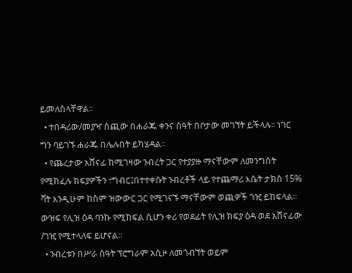ይመለስላቸዋል፡፡
  • ተበዳሪው/መያዣ ሰጪው በሐራጁ ቀንና ሰዓት በቦታው መገኘት ይችላሉ፡፡ ነገር ግን ባይገኙ ሐራጁ በሌሉበት ይካሄዳል፡፡
  • የጨረታው አሸናፊ ከሚገዛው ንብረት ጋር የተያያዙ ማናቸውም ለመንግስት የሚከፈሉ ክፍያዎችን ፣ግብር፤በተተቀሱት ንብረቶች ላይ የተጨማሪ እሴት ታክስ 15% ቫት እንዲሁም ከስም ዝውውር ጋር የሚገናኙ ማናቸውም ወጪዎች ገዢ ይከፍላል፡፡ውዝፍ የሊዝ ዕዳ ባንኩ የሚከፍል ሲሆን ቀሪ የወደፊት የሊዝ ክፍያ ዕዳ ወደ አሸናፊው /ገዢ የሚተላለፍ ይሆናል፡፡
  • ንብረቱን በሥራ ሰዓት ፕሮግራም አሲዞ ለመጎብኘት ወይም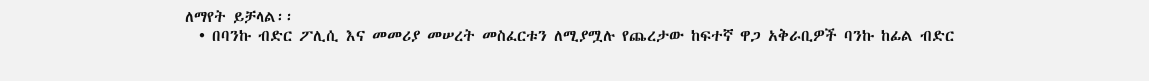ለማየት ይቻላል፡፡
  • በባንኩ ብድር ፖሊሲ እና መመሪያ መሠረት መስፈርቱን ለሚያሟሉ የጨረታው ከፍተኛ ዋጋ አቅራቢዎች ባንኩ ከፊል ብድር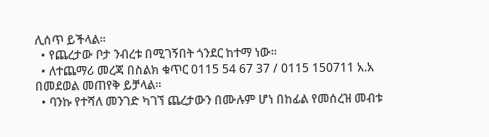ሊሰጥ ይችላል፡፡
  • የጨረታው ቦታ ንብረቱ በሚገኝበት ጎንደር ከተማ ነው፡፡
  • ለተጨማሪ መረጃ በስልክ ቁጥር 0115 54 67 37 / 0115 150711 አ.አ በመደወል መጠየቅ ይቻላል፡፡
  • ባንኩ የተሻለ መንገድ ካገኘ ጨረታውን በሙሉም ሆነ በከፊል የመሰረዝ መብቱ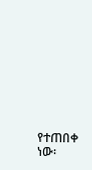የተጠበቀ ነው፡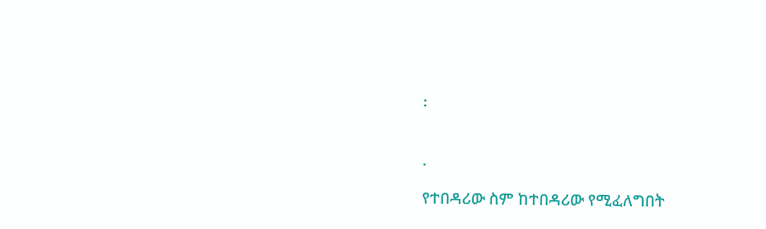፡


.

የተበዳሪው ስም ከተበዳሪው የሚፈለግበት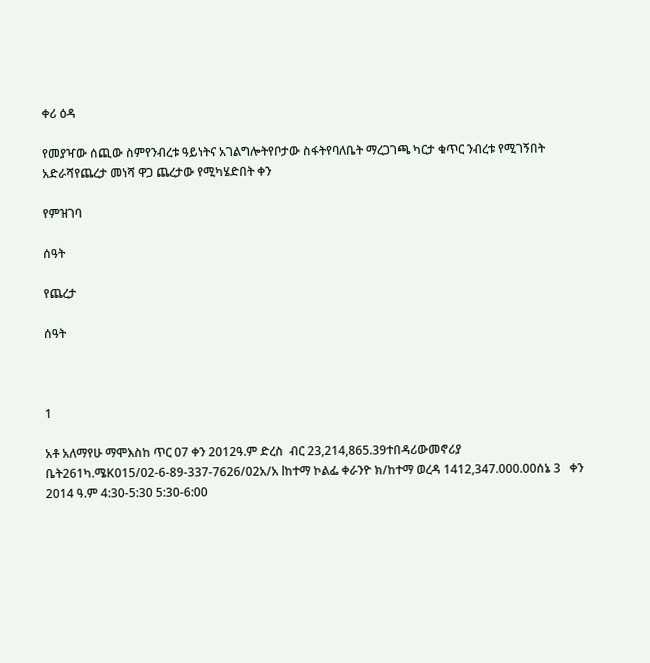ቀሪ ዕዳ

የመያዣው ሰጪው ስምየንብረቱ ዓይነትና አገልግሎትየቦታው ስፋትየባለቤት ማረጋገጫ ካርታ ቁጥር ንብረቱ የሚገኝበት አድራሻየጨረታ መነሻ ዋጋ ጨረታው የሚካሄድበት ቀን

የምዝገባ

ሰዓት

የጨረታ

ሰዓት



1

አቶ አለማየሁ ማሞእስከ ጥር 07 ቀን 2012ዓ.ም ድረስ  ብር 23,214,865.39ተበዳሪውመኖሪያ ቤት261ካ.ሜK015/02-6-89-337-7626/02አ/አ lከተማ ኮልፌ ቀራንዮ ክ/ከተማ ወረዳ 1412,347.000.00ሰኔ 3   ቀን 2014 ዓ.ም 4:30-5:30 5:30-6:00